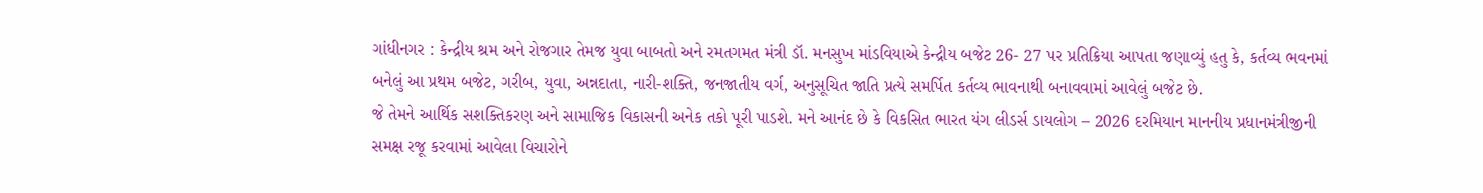ગાંધીનગર : કેન્દ્રીય શ્રમ અને રોજગાર તેમજ યુવા બાબતો અને રમતગમત મંત્રી ડૉ. મનસુખ માંડવિયાએ કેન્દ્રીય બજેટ 26- 27 પર પ્રતિક્રિયા આપતા જણાવ્યું હતુ કે, કર્તવ્ય ભવનમાં બનેલું આ પ્રથમ બજેટ, ગરીબ, યુવા, અન્નદાતા, નારી-શક્તિ, જનજાતીય વર્ગ, અનુસૂચિત જાતિ પ્રત્યે સમર્પિત કર્તવ્ય ભાવનાથી બનાવવામાં આવેલું બજેટ છે.
જે તેમને આર્થિક સશક્તિકરણ અને સામાજિક વિકાસની અનેક તકો પૂરી પાડશે. મને આનંદ છે કે વિકસિત ભારત યંગ લીડર્સ ડાયલોગ – 2026 દરમિયાન માનનીય પ્રધાનમંત્રીજીની સમક્ષ રજૂ કરવામાં આવેલા વિચારોને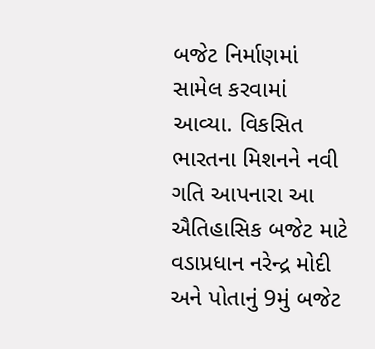બજેટ નિર્માણમાં સામેલ કરવામાં આવ્યા. વિકસિત ભારતના મિશનને નવી ગતિ આપનારા આ ઐતિહાસિક બજેટ માટે વડાપ્રધાન નરેન્દ્ર મોદી અને પોતાનું 9મું બજેટ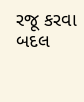રજૂ કરવા બદલ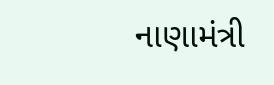નાણામંત્રી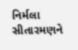નિર્મલા સીતારમણને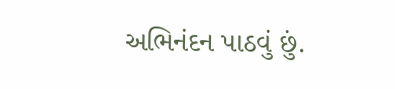અભિનંદન પાઠવું છું.